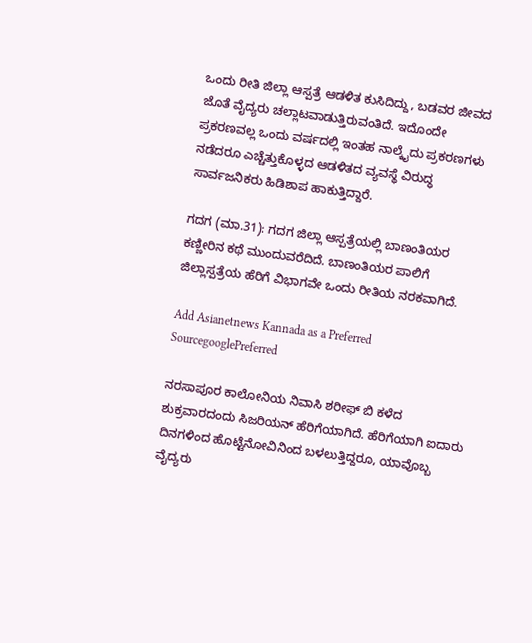ಒಂದು ರೀತಿ ಜಿಲ್ಲಾ ಆಸ್ಪತ್ರೆ ಆಡಳಿತ ಕುಸಿದಿದ್ದು, ಬಡವರ ಜೀವದ  ಜೊತೆ ವೈದ್ಯರು ಚಲ್ಲಾಟವಾಡುತ್ತಿರುವಂತಿದೆ. ಇದೊಂದೇ  ಪ್ರಕರಣವಲ್ಲ ಒಂದು ವರ್ಷದಲ್ಲಿ ಇಂತಹ ನಾಲ್ಕೈದು ಪ್ರಕರಣಗಳು ನಡೆದರೂ ಎಚ್ಚೆತ್ತುಕೊಳ್ಳದ ಆಡಳಿತದ ವ್ಯವಸ್ಥೆ ವಿರುದ್ಧ ಸಾರ್ವಜನಿಕರು ಹಿಡಿಶಾಪ ಹಾಕುತ್ತಿದ್ದಾರೆ.

ಗದಗ (ಮಾ.31): ಗದಗ ಜಿಲ್ಲಾ ಆಸ್ಪತ್ರೆಯಲ್ಲಿ ಬಾಣಂತಿಯರ ಕಣ್ಣೀರಿನ ಕಥೆ ಮುಂದುವರೆದಿದೆ. ಬಾಣಂತಿಯರ ಪಾಲಿಗೆ ಜಿಲ್ಲಾಸ್ಪತ್ರೆಯ ಹೆರಿಗೆ ವಿಭಾಗವೇ ಒಂದು ರೀತಿಯ ನರಕವಾಗಿದೆ.

Add Asianetnews Kannada as a Preferred SourcegooglePreferred

ನರಸಾಪೂರ ಕಾಲೋನಿಯ ನಿವಾಸಿ ಶರೀಫ್ ಬಿ ಕಳೆದ ಶುಕ್ರವಾರದಂದು ಸಿಜರಿಯನ್ ಹೆರಿಗೆಯಾಗಿದೆ. ಹೆರಿಗೆಯಾಗಿ ಐದಾರು ದಿನಗಳಿಂದ ಹೊಟ್ಟೆನೋವಿನಿಂದ ಬಳಲುತ್ತಿದ್ದರೂ, ಯಾವೊಬ್ಬ ವೈದ್ಯರು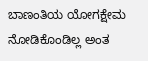ಬಾಣಂತಿಯ ಯೋಗಕ್ಷೇಮ ನೋಡಿಕೊಂಡಿಲ್ಲ ಅಂತ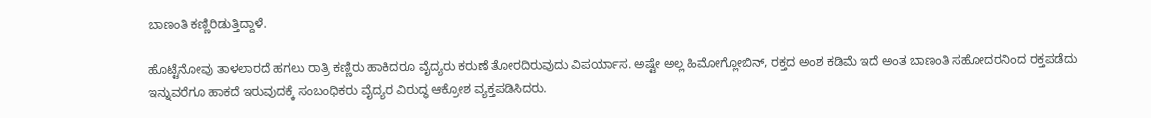ಬಾಣಂತಿ ಕಣ್ಣಿರಿಡುತ್ತಿದ್ದಾಳೆ.

ಹೊಟ್ಟೆನೋವು ತಾಳಲಾರದೆ ಹಗಲು ರಾತ್ರಿ ಕಣ್ಣಿರು ಹಾಕಿದರೂ ವೈದ್ಯರು ಕರುಣೆ ತೋರದಿರುವುದು ವಿಪರ್ಯಾಸ. ಅಷ್ಟೇ ಅಲ್ಲ ಹಿಮೋಗ್ಲೋಬಿನ್, ರಕ್ತದ ಅಂಶ ಕಡಿಮೆ ಇದೆ ಅಂತ ಬಾಣಂತಿ ಸಹೋದರನಿಂದ ರಕ್ತಪಡೆದು ಇನ್ನುವರೆಗೂ ಹಾಕದೆ ಇರುವುದಕ್ಕೆ ಸಂಬಂಧಿಕರು ವೈದ್ಯರ ವಿರುದ್ಧ ಆಕ್ರೋಶ ವ್ಯಕ್ತಪಡಿಸಿದರು.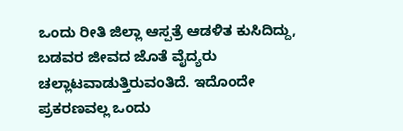ಒಂದು ರೀತಿ ಜಿಲ್ಲಾ ಆಸ್ಪತ್ರೆ ಆಡಳಿತ ಕುಸಿದಿದ್ದು, ಬಡವರ ಜೀವದ ಜೊತೆ ವೈದ್ಯರು ಚಲ್ಲಾಟವಾಡುತ್ತಿರುವಂತಿದೆ. ಇದೊಂದೇ ಪ್ರಕರಣವಲ್ಲ ಒಂದು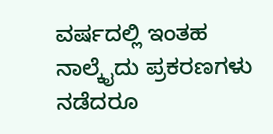ವರ್ಷದಲ್ಲಿ ಇಂತಹ ನಾಲ್ಕೈದು ಪ್ರಕರಣಗಳು ನಡೆದರೂ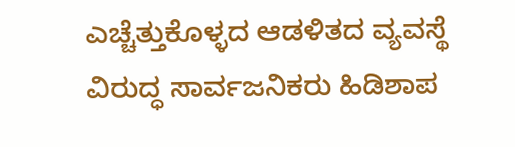ಎಚ್ಚೆತ್ತುಕೊಳ್ಳದ ಆಡಳಿತದ ವ್ಯವಸ್ಥೆ ವಿರುದ್ಧ ಸಾರ್ವಜನಿಕರು ಹಿಡಿಶಾಪ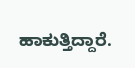ಹಾಕುತ್ತಿದ್ದಾರೆ.